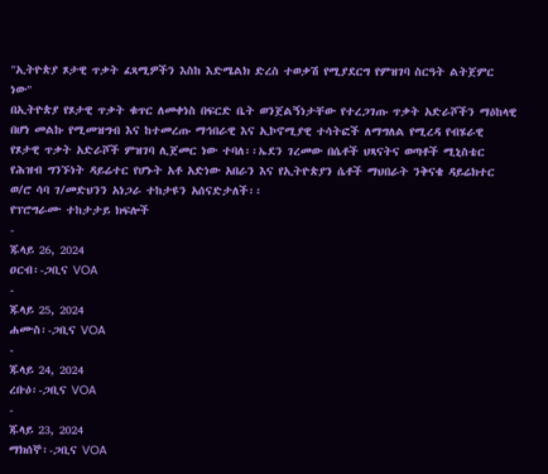"ኢትዮጵያ ጾታዊ ጥቃት ፈጻሚዎችን እስከ እድሜልክ ድረስ ተወቃሽ የሚያደርግ የምዝገባ ስርዓት ልትጀምር ነው"
በኢትዮጵያ የጾታዊ ጥቃት ቁጥር ለመቀነስ በፍርድ ቤት ወንጀልኝነታቸው የተረጋገጡ ጥቃት አድራሾችን ማዕከላዊ በሆነ መልኩ የሚመዝግብ እና ከተመረጡ ማኅበራዊ እና ኢኮኖሚያዊ ተሳትፎች ለማግለል የሚረዳ የብሄራዊ የጾታዊ ጥቃት አድራሾች ምዝገባ ሊጀመር ነው ተባለ፡፡ኤደን ገረመው በሴቶች ህጻናትና ወጣቶች ሚኒስቴር የሕዝብ ግንኙነት ዳይሬተር የሆኑት አቶ አድነው አበራን እና የኢትዮጵያን ሴቶች ማህበራት ንቅናቄ ዳይሬክተር ወ/ሮ ሳባ ገ/መድህንን አነጋራ ተከታዩን አሰናድታለች፡፡
የፕሮግራሙ ተከታታይ ክፍሎች
-
ጁላይ 26, 2024
ዐርብ፡-ጋቢና VOA
-
ጁላይ 25, 2024
ሐሙስ፡-ጋቢና VOA
-
ጁላይ 24, 2024
ረቡዕ፡-ጋቢና VOA
-
ጁላይ 23, 2024
ማክሰኞ፡-ጋቢና VOA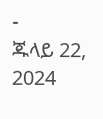-
ጁላይ 22, 2024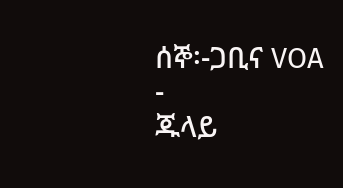ሰኞ፡-ጋቢና VOA
-
ጁላይ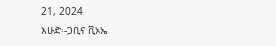21, 2024
እሁድ፡-ጋቢና ቪኦኤ